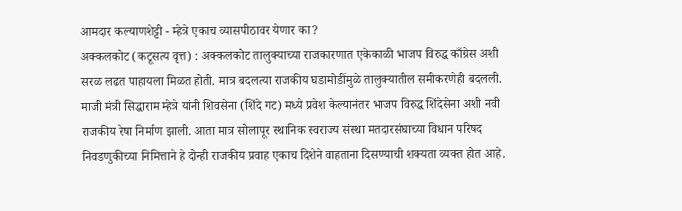आमदार कल्याणशेट्टी - म्हेत्रे एकाच व्यासपीठावर येणार का?
अक्कलकोट (कटूसत्य वृत्त) : अक्कलकोट तालुक्याच्या राजकारणात एकेकाळी भाजप विरुद्ध काँग्रेस अशी सरळ लढत पाहायला मिळत होती. मात्र बदलत्या राजकीय घडामोडींमुळे तालुक्यातील समीकरणेही बदलली. माजी मंत्री सिद्धाराम म्हेत्रे यांनी शिवसेना (शिंदे गट) मध्ये प्रवेश केल्यानंतर भाजप विरुद्ध शिंदेसेना अशी नवी राजकीय रेषा निर्माण झाली. आता मात्र सोलापूर स्थानिक स्वराज्य संस्था मतदारसंघाच्या विधान परिषद निवडणुकीच्या निमित्ताने हे दोन्ही राजकीय प्रवाह एकाच दिशेने वाहताना दिसण्याची शक्यता व्यक्त होत आहे.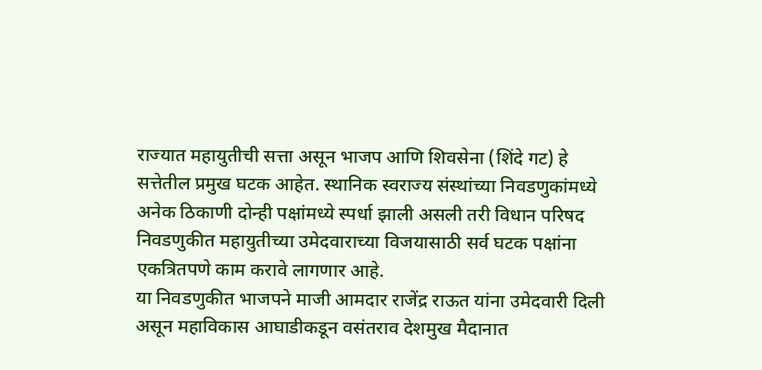राज्यात महायुतीची सत्ता असून भाजप आणि शिवसेना (शिंदे गट) हे सत्तेतील प्रमुख घटक आहेत. स्थानिक स्वराज्य संस्थांच्या निवडणुकांमध्ये अनेक ठिकाणी दोन्ही पक्षांमध्ये स्पर्धा झाली असली तरी विधान परिषद निवडणुकीत महायुतीच्या उमेदवाराच्या विजयासाठी सर्व घटक पक्षांना एकत्रितपणे काम करावे लागणार आहे.
या निवडणुकीत भाजपने माजी आमदार राजेंद्र राऊत यांना उमेदवारी दिली असून महाविकास आघाडीकडून वसंतराव देशमुख मैदानात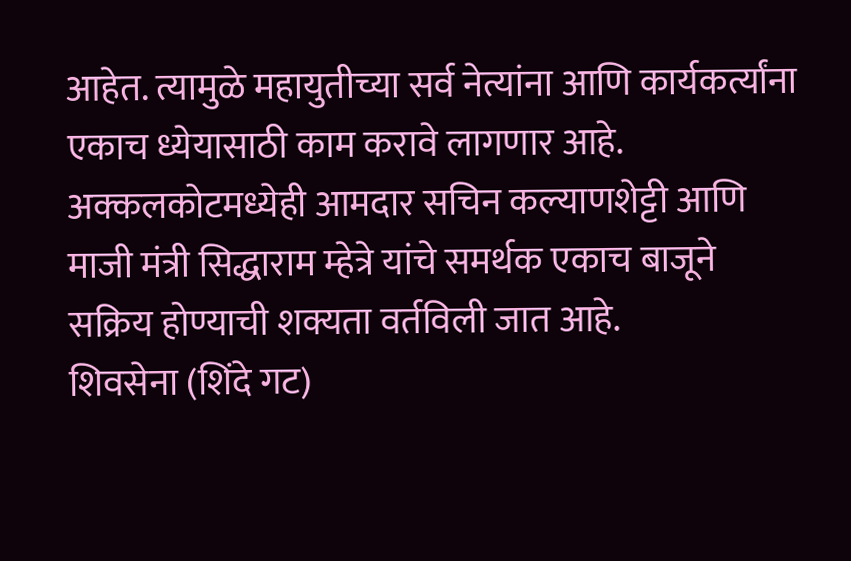आहेत. त्यामुळे महायुतीच्या सर्व नेत्यांना आणि कार्यकर्त्यांना एकाच ध्येयासाठी काम करावे लागणार आहे. अक्कलकोटमध्येही आमदार सचिन कल्याणशेट्टी आणि माजी मंत्री सिद्धाराम म्हेत्रे यांचे समर्थक एकाच बाजूने सक्रिय होण्याची शक्यता वर्तविली जात आहे.
शिवसेना (शिंदे गट)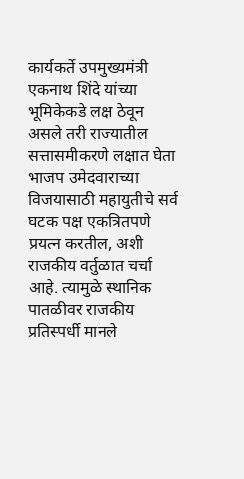कार्यकर्ते उपमुख्यमंत्री एकनाथ शिंदे यांच्या भूमिकेकडे लक्ष ठेवून असले तरी राज्यातील सत्तासमीकरणे लक्षात घेता भाजप उमेदवाराच्या विजयासाठी महायुतीचे सर्व घटक पक्ष एकत्रितपणे प्रयत्न करतील, अशी राजकीय वर्तुळात चर्चा आहे. त्यामुळे स्थानिक पातळीवर राजकीय प्रतिस्पर्धी मानले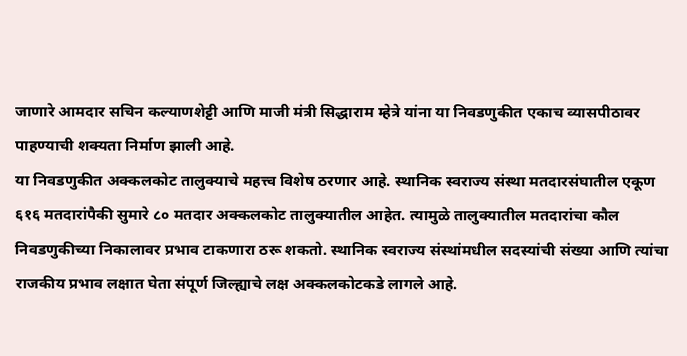जाणारे आमदार सचिन कल्याणशेट्टी आणि माजी मंत्री सिद्धाराम म्हेत्रे यांना या निवडणुकीत एकाच व्यासपीठावर पाहण्याची शक्यता निर्माण झाली आहे.
या निवडणुकीत अक्कलकोट तालुक्याचे महत्त्व विशेष ठरणार आहे. स्थानिक स्वराज्य संस्था मतदारसंघातील एकूण ६१६ मतदारांपैकी सुमारे ८० मतदार अक्कलकोट तालुक्यातील आहेत. त्यामुळे तालुक्यातील मतदारांचा कौल निवडणुकीच्या निकालावर प्रभाव टाकणारा ठरू शकतो. स्थानिक स्वराज्य संस्थांमधील सदस्यांची संख्या आणि त्यांचा राजकीय प्रभाव लक्षात घेता संपूर्ण जिल्ह्याचे लक्ष अक्कलकोटकडे लागले आहे.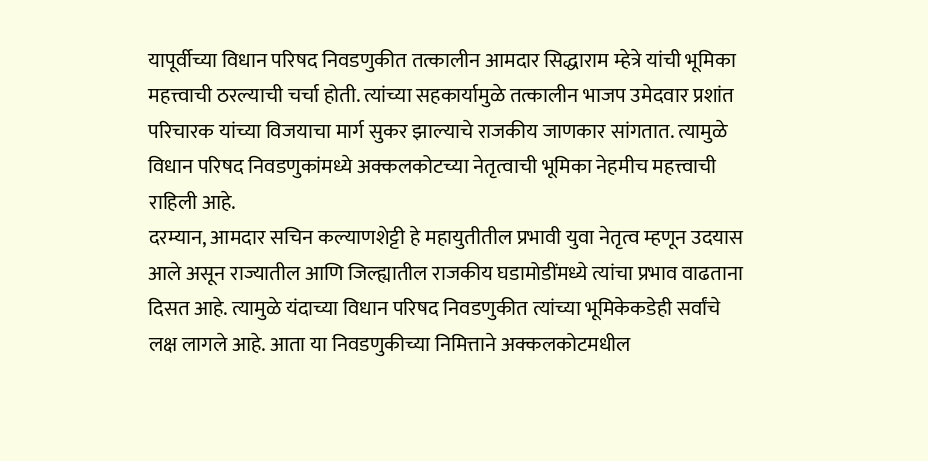यापूर्वीच्या विधान परिषद निवडणुकीत तत्कालीन आमदार सिद्धाराम म्हेत्रे यांची भूमिका महत्त्वाची ठरल्याची चर्चा होती. त्यांच्या सहकार्यामुळे तत्कालीन भाजप उमेदवार प्रशांत परिचारक यांच्या विजयाचा मार्ग सुकर झाल्याचे राजकीय जाणकार सांगतात. त्यामुळे विधान परिषद निवडणुकांमध्ये अक्कलकोटच्या नेतृत्वाची भूमिका नेहमीच महत्त्वाची राहिली आहे.
दरम्यान, आमदार सचिन कल्याणशेट्टी हे महायुतीतील प्रभावी युवा नेतृत्व म्हणून उदयास आले असून राज्यातील आणि जिल्ह्यातील राजकीय घडामोडींमध्ये त्यांचा प्रभाव वाढताना दिसत आहे. त्यामुळे यंदाच्या विधान परिषद निवडणुकीत त्यांच्या भूमिकेकडेही सर्वांचे लक्ष लागले आहे. आता या निवडणुकीच्या निमित्ताने अक्कलकोटमधील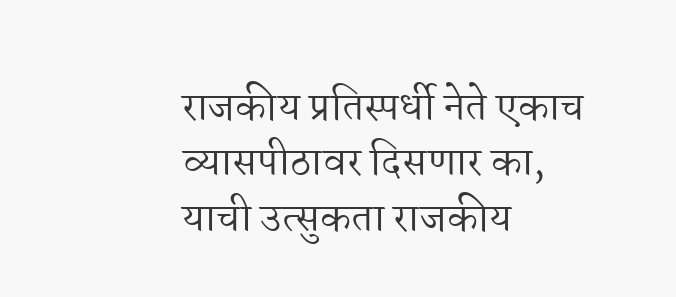राजकीय प्रतिस्पर्धी नेते एकाच व्यासपीठावर दिसणार का, याची उत्सुकता राजकीय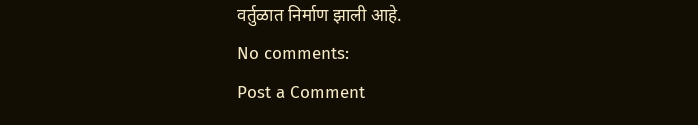वर्तुळात निर्माण झाली आहे.
No comments:
Post a Comment